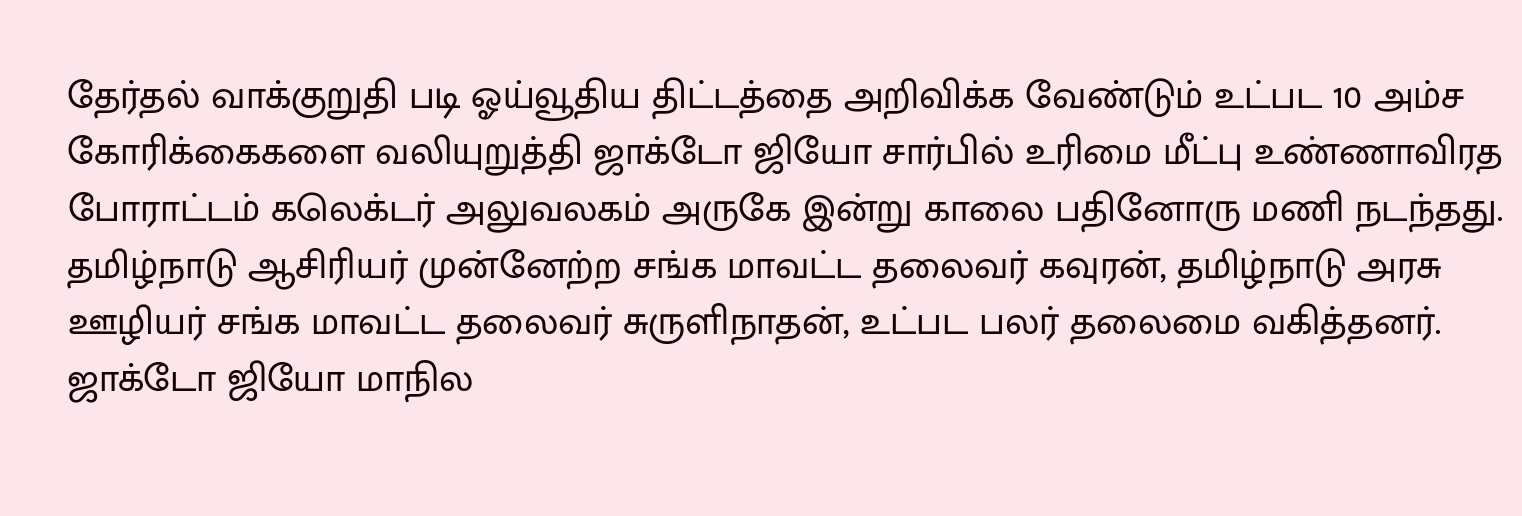தேர்தல் வாக்குறுதி படி ஓய்வூதிய திட்டத்தை அறிவிக்க வேண்டும் உட்பட 10 அம்ச கோரிக்கைகளை வலியுறுத்தி ஜாக்டோ ஜியோ சார்பில் உரிமை மீட்பு உண்ணாவிரத போராட்டம் கலெக்டர் அலுவலகம் அருகே இன்று காலை பதினோரு மணி நடந்தது. தமிழ்நாடு ஆசிரியர் முன்னேற்ற சங்க மாவட்ட தலைவர் கவுரன், தமிழ்நாடு அரசு ஊழியர் சங்க மாவட்ட தலைவர் சுருளிநாதன், உட்பட பலர் தலைமை வகித்தனர். ஜாக்டோ ஜியோ மாநில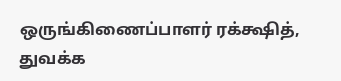ஒருங்கிணைப்பாளர் ரக்க்ஷித், துவக்க